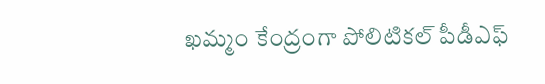ఖమ్మం కేంద్రంగా పోలిటికల్ పీడీఎఫ్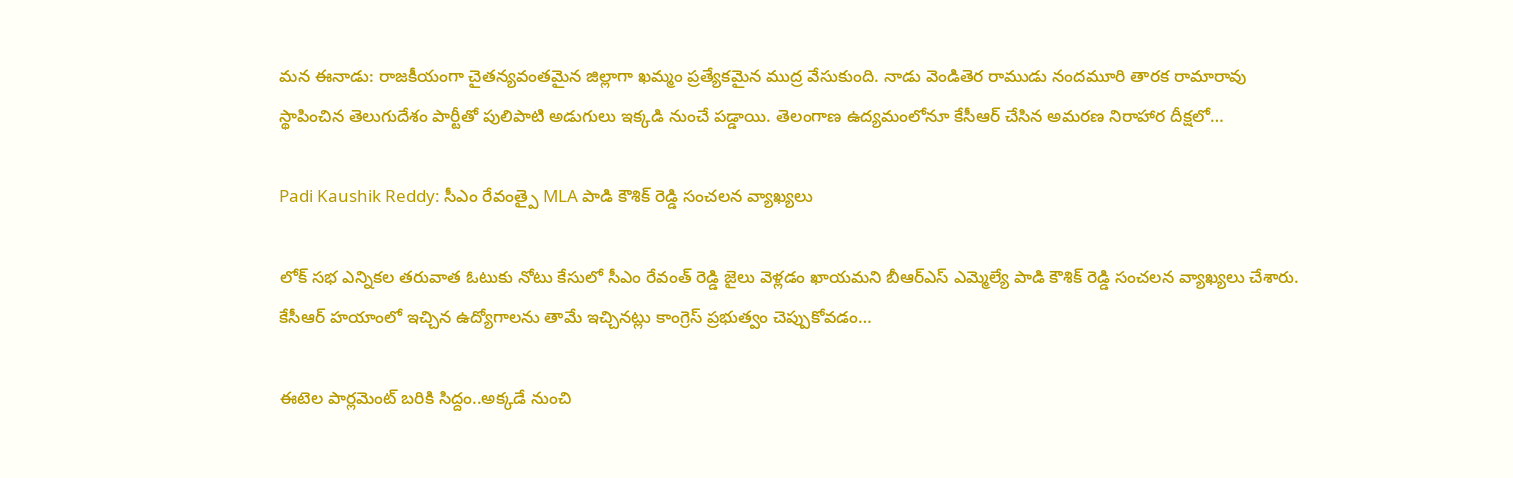మన ఈనాడు: రాజకీయంగా చైతన్యవంతమైన జిల్లాగా ఖమ్మం ప్రత్యేకమైన ముద్ర వేసుకుంది. నాడు వెండితెర రాముడు నందమూరి తారక రామారావు స్థాపించిన తెలుగుదేశం పార్టీతో పులిపాటి అడుగులు ఇక్కడి నుంచే పడ్డాయి. తెలంగాణ ఉద్యమంలోనూ కేసీఆర్ చేసిన అమరణ నిరాహార దీక్షలో…

Padi Kaushik Reddy: సీఎం రేవంత్పై MLA పాడి కౌశిక్ రెడ్డి సంచలన వ్యాఖ్యలు

లోక్ సభ ఎన్నికల తరువాత ఓటుకు నోటు కేసులో సీఎం రేవంత్ రెడ్డి జైలు వెళ్లడం ఖాయమని బీఆర్ఎస్ ఎమ్మెల్యే పాడి కౌశిక్ రెడ్డి సంచలన వ్యాఖ్యలు చేశారు. కేసీఆర్‌ హయాంలో ఇచ్చిన ఉద్యోగాలను తామే ఇచ్చినట్లు కాంగ్రెస్‌ ప్రభుత్వం చెప్పుకోవడం…

ఈటెల పార్లమెంట్ బరికి సిద్దం..అక్కడే నుంచి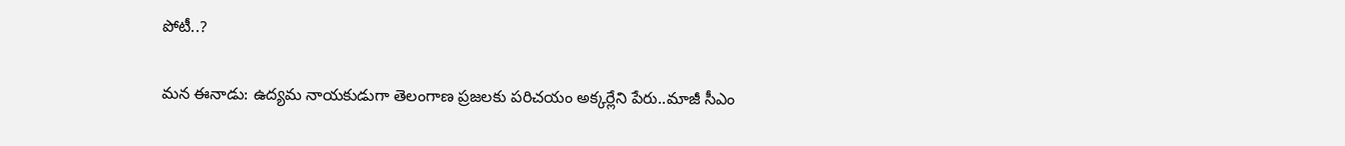పోటీ..?

మన ఈనాడు: ఉద్యమ నాయకుడుగా తెలంగాణ ప్రజలకు పరిచయం అక్కర్లేని పేరు..మాజీ సీఎం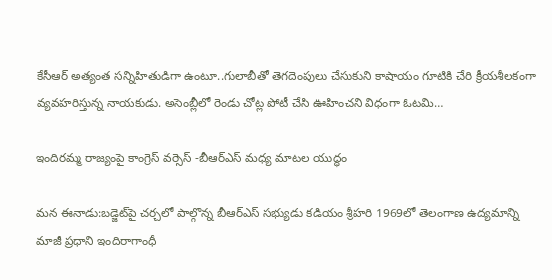కేసీఆర్ అత్యంత సన్నిహితుడిగా ఉంటూ..గులాబీతో తెగదెంపులు చేసుకుని కాషాయం గూటికి చేరి క్రీయశీలకంగా వ్యవహరిస్తున్న నాయకుడు. అసెంబ్లీలో రెండు చోట్ల పోటీ చేసి ఊహించని విధంగా ఓటమి…

ఇందిరమ్మ రాజ్యంపై కాంగ్రెస్ వర్సెస్ -బీఆర్ఎస్ మధ్య మాటల యుద్ధం

మన ఈనాడు:బడ్జెట్‌పై చర్చలో పాల్గొన్న బీఆర్‌ఎస్ సభ్యుడు కడియం శ్రీహరి 1969లో తెలంగాణ ఉద్యమాన్ని మాజీ ప్రధాని ఇందిరాగాంధీ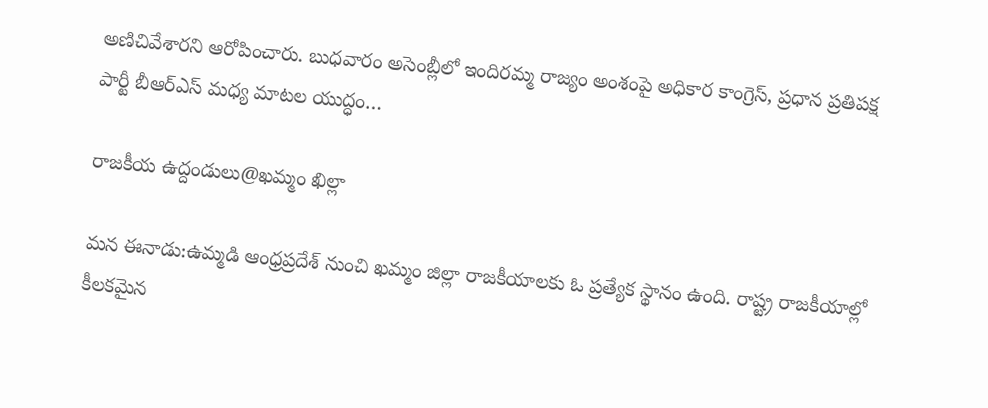అణిచివేశారని ఆరోపించారు. బుధవారం అసెంబ్లీలో ఇందిరమ్మ రాజ్యం అంశంపై అధికార కాంగ్రెస్, ప్రధాన ప్రతిపక్ష పార్టీ బీఆర్‌ఎస్ మధ్య మాటల యుద్ధం…

రాజకీయ ఉద్దండులు@ఖమ్మం ఖిల్లా

మన ఈనాడు:ఉమ్మడి ఆంధ్రప్రదేశ్ నుంచి ఖమ్మం జిల్లా రాజకీయాలకు ఓ ప్రత్యేక స్థానం ఉంది. రాష్ట్ర రాజకీయాల్లో కీలకమైన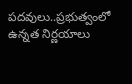పదవులు..ప్రభుత్వంలో ఉన్నత నిర్ణయాలు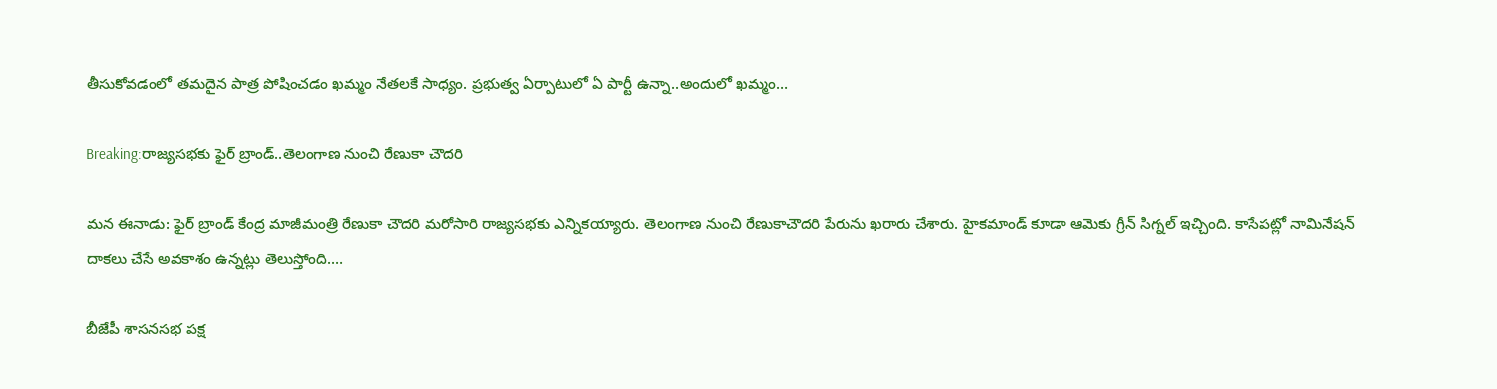తీసుకోవడంలో తమదైన పాత్ర పోషించడం ఖమ్మం నేతలకే సాధ్యం. ప్రభుత్వ ఏర్పాటులో ఏ పార్టీ ఉన్నా..అందులో ఖమ్మం…

Breaking:రాజ్యసభకు ఫైర్ బ్రాండ్..తెలంగాణ నుంచి రేణుకా చౌదరి

మన ఈనాడు: ఫైర్ బ్రాండ్ కేంద్ర మాజీమంత్రి రేణుకా చౌదరి మరోసారి రాజ్యసభకు ఎన్నికయ్యారు. తెలంగాణ నుంచి రేణుకాచౌదరి పేరును ఖరారు చేశారు. హైకమాండ్ కూడా ఆమెకు గ్రీన్ సిగ్నల్ ఇచ్చింది. కాసేపట్లో నామినేషన్ దాకలు చేసే అవకాశం ఉన్నట్లు తెలుస్తోంది.…

బీజేపీ శాసనసభ పక్ష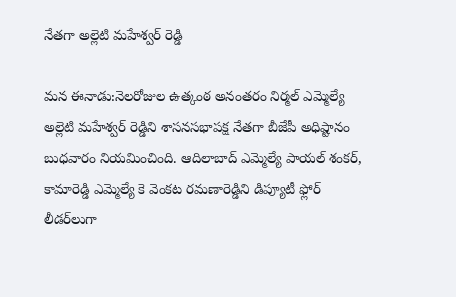నేతగా అల్లెటి మహేశ్వర్ రెడ్డి

మన ఈనాడు:నెలరోజుల ఉత్కంఠ అనంతరం నిర్మల్ ఎమ్మెల్యే అల్లెటి మహేశ్వర్ రెడ్డిని శాసనసభాపక్ష నేతగా బీజేపీ అధిష్టానం బుధవారం నియమించింది. ఆదిలాబాద్ ఎమ్మెల్యే పాయల్ శంకర్, కామారెడ్డి ఎమ్మెల్యే కె వెంకట రమణారెడ్డిని డిప్యూటీ ఫ్లోర్ లీడర్‌లుగా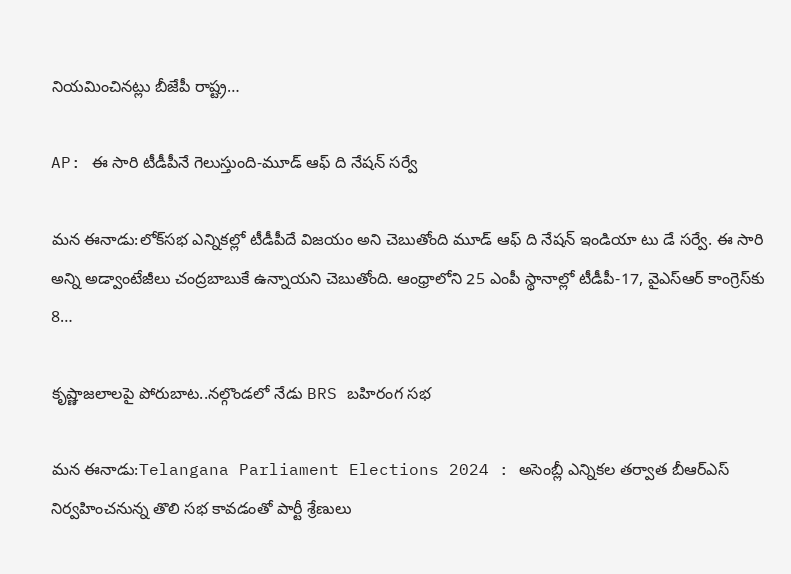నియమించినట్లు బీజేపీ రాష్ట్ర…

AP: ఈ సారి టీడీపీనే గెలుస్తుంది-మూడ్ ఆఫ్ ది నేషన్ సర్వే

మన ఈనాడు:లోక్‌సభ ఎన్నికల్లో టీడీపీదే విజయం అని చెబుతోంది మూడ్ ఆఫ్ ది నేషన్ ఇండియా టు డే సర్వే. ఈ సారి అన్ని అడ్వాంటేజీలు చంద్రబాబుకే ఉన్నాయని చెబుతోంది. ఆంధ్రాలోని 25 ఎంపీ స్థానాల్లో టీడీపీ-17, వైఎస్ఆర్ కాంగ్రెస్‌కు 8…

కృష్ణాజలాలపై పోరుబాట..నల్గొండలో నేడు BRS బహిరంగ సభ

మన ఈనాడు:Telangana Parliament Elections 2024 : అసెంబ్లీ ఎన్నికల తర్వాత బీఆర్ఎస్ నిర్వహించనున్న తొలి సభ కావడంతో పార్టీ శ్రేణులు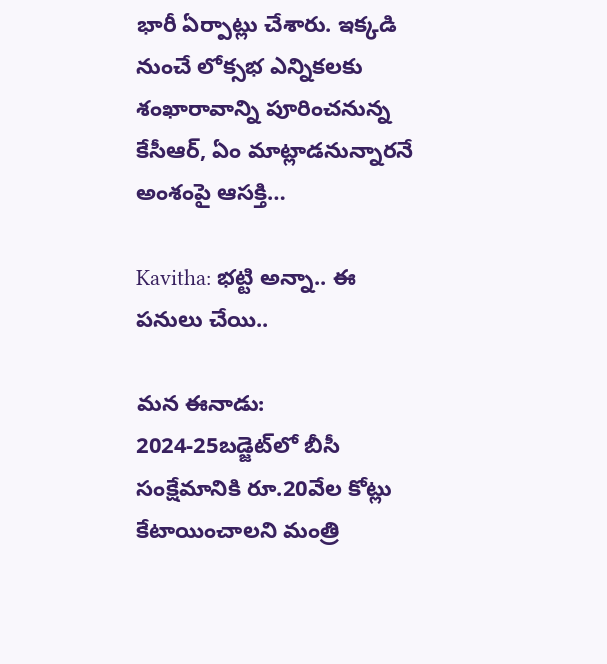భారీ ఏర్పాట్లు చేశారు. ఇక్కడి నుంచే లోక్సభ ఎన్నికలకు శంఖారావాన్ని పూరించనున్న కేసీఆర్‌, ఏం మాట్లాడనున్నారనే అంశంపై ఆసక్తి…

Kavitha: భట్టి అన్నా.. ఈ పనులు చేయి..

మన ఈనాడు: 2024-25బడ్జెట్‌లో బీసీ సంక్షేమానికి రూ.20వేల కోట్లు కేటాయించాలని మంత్రి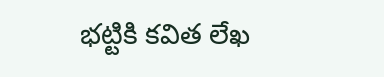భట్టికి కవిత లేఖ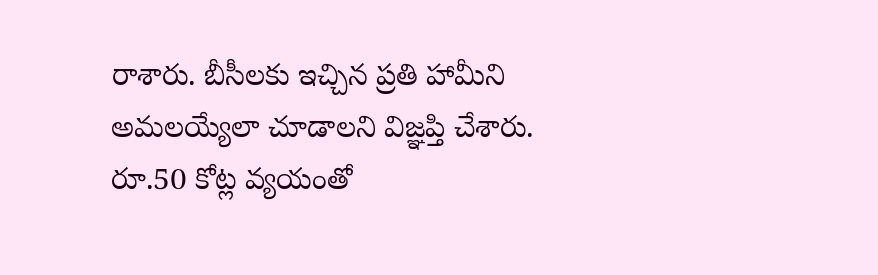రాశారు. బీసీలకు ఇచ్చిన ప్రతి హామీని అమలయ్యేలా చూడాలని విజ్ఞప్తి చేశారు. రూ.50 కోట్ల వ్యయంతో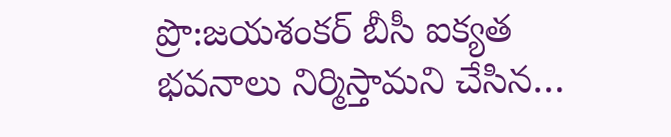ప్రొ:జయశంకర్ బీసీ ఐక్యత భవనాలు నిర్మిస్తామని చేసిన…